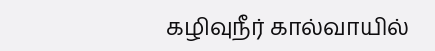கழிவுநீர் கால்வாயில்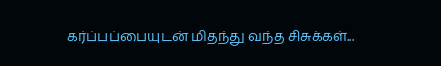கர்ப்பப்பையுடன் மிதந்து வந்த சிசுக்கள்...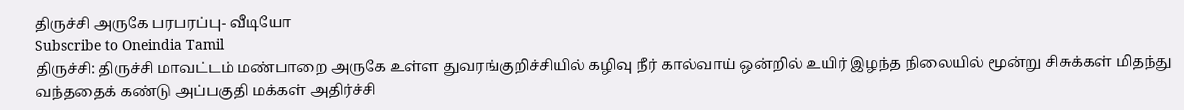திருச்சி அருகே பரபரப்பு- வீடியோ
Subscribe to Oneindia Tamil
திருச்சி: திருச்சி மாவட்டம் மண்பாறை அருகே உள்ள துவரங்குறிச்சியில் கழிவு நீர் கால்வாய் ஒன்றில் உயிர் இழந்த நிலையில் மூன்று சிசுக்கள் மிதந்து வந்ததைக் கண்டு அப்பகுதி மக்கள் அதிர்ச்சி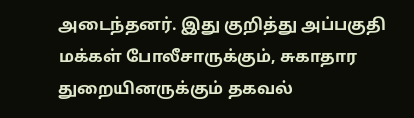அடைந்தனர். இது குறித்து அப்பகுதி மக்கள் போலீசாருக்கும், சுகாதார துறையினருக்கும் தகவல்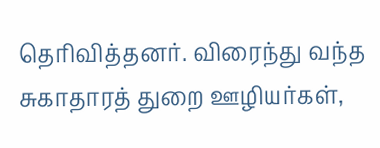தெரிவித்தனர். விரைந்து வந்த சுகாதாரத் துறை ஊழியர்கள்,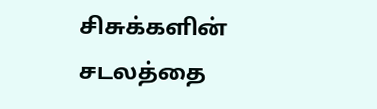சிசுக்களின் சடலத்தை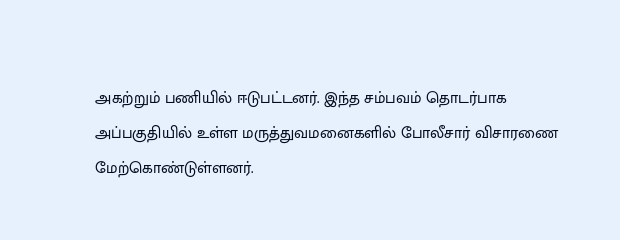அகற்றும் பணியில் ஈடுபட்டனர். இந்த சம்பவம் தொடர்பாக அப்பகுதியில் உள்ள மருத்துவமனைகளில் போலீசார் விசாரணை மேற்கொண்டுள்ளனர்.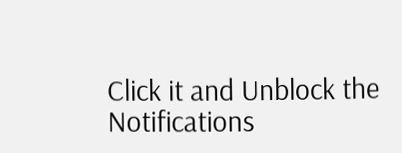Click it and Unblock the Notifications